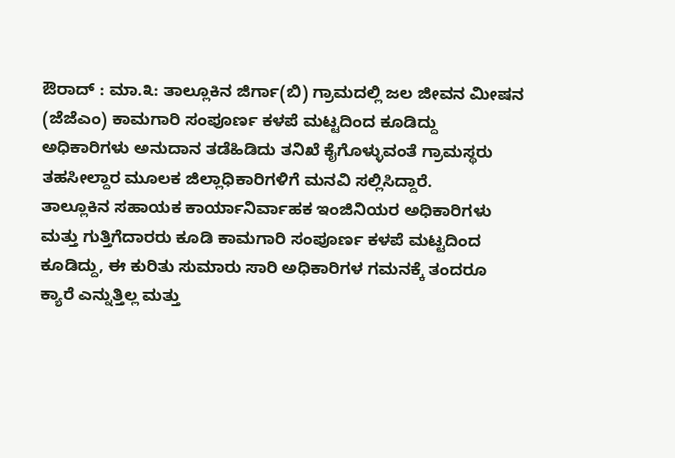ಔರಾದ್ : ಮಾ.೩: ತಾಲ್ಲೂಕಿನ ಜಿರ್ಗಾ(ಬಿ) ಗ್ರಾಮದಲ್ಲಿ ಜಲ ಜೀವನ ಮೀಷನ (ಜೆಜೆಎಂ) ಕಾಮಗಾರಿ ಸಂಪೂರ್ಣ ಕಳಪೆ ಮಟ್ಟದಿಂದ ಕೂಡಿದ್ದು ಅಧಿಕಾರಿಗಳು ಅನುದಾನ ತಡೆಹಿಡಿದು ತನಿಖೆ ಕೈಗೊಳ್ಳುವಂತೆ ಗ್ರಾಮಸ್ಥರು ತಹಸೀಲ್ದಾರ ಮೂಲಕ ಜಿಲ್ಲಾಧಿಕಾರಿಗಳಿಗೆ ಮನವಿ ಸಲ್ಲಿಸಿದ್ದಾರೆ.
ತಾಲ್ಲೂಕಿನ ಸಹಾಯಕ ಕಾರ್ಯಾನಿರ್ವಾಹಕ ಇಂಜಿನಿಯರ ಅಧಿಕಾರಿಗಳು ಮತ್ತು ಗುತ್ತಿಗೆದಾರರು ಕೂಡಿ ಕಾಮಗಾರಿ ಸಂಪೂರ್ಣ ಕಳಪೆ ಮಟ್ಟದಿಂದ ಕೂಡಿದ್ದು, ಈ ಕುರಿತು ಸುಮಾರು ಸಾರಿ ಅಧಿಕಾರಿಗಳ ಗಮನಕ್ಕೆ ತಂದರೂ ಕ್ಯಾರೆ ಎನ್ನುತ್ತಿಲ್ಲ ಮತ್ತು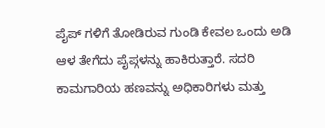ಪೈಪ್ ಗಳಿಗೆ ತೋಡಿರುವ ಗುಂಡಿ ಕೇವಲ ಒಂದು ಅಡಿ ಆಳ ತೇಗೆದು ಪೈಪ್ಗಳನ್ನು ಹಾಕಿರುತ್ತಾರೆ. ಸದರಿ ಕಾಮಗಾರಿಯ ಹಣವನ್ನು ಅಧಿಕಾರಿಗಳು ಮತ್ತು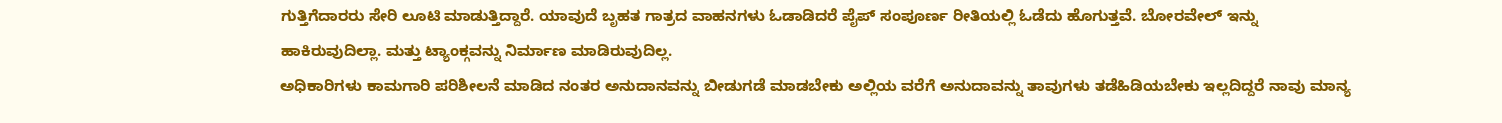ಗುತ್ತಿಗೆದಾರರು ಸೇರಿ ಲೂಟಿ ಮಾಡುತ್ತಿದ್ದಾರೆ. ಯಾವುದೆ ಬೃಹತ ಗಾತ್ರದ ವಾಹನಗಳು ಓಡಾಡಿದರೆ ಪೈಪ್ ಸಂಪೂರ್ಣ ರೀತಿಯಲ್ಲಿ ಓಡೆದು ಹೊಗುತ್ತವೆ. ಬೋರವೇಲ್ ಇನ್ನು ಹಾಕಿರುವುದಿಲ್ಲಾ. ಮತ್ತು ಟ್ಯಾಂಕ್ಗವನ್ನು ನಿರ್ಮಾಣ ಮಾಡಿರುವುದಿಲ್ಲ.
ಅಧಿಕಾರಿಗಳು ಕಾಮಗಾರಿ ಪರಿಶೀಲನೆ ಮಾಡಿದ ನಂತರ ಅನುದಾನವನ್ನು ಬೀಡುಗಡೆ ಮಾಡಬೇಕು ಅಲ್ಲಿಯ ವರೆಗೆ ಅನುದಾವನ್ನು ತಾವುಗಳು ತಡೆಹಿಡಿಯಬೇಕು ಇಲ್ಲದಿದ್ದರೆ ನಾವು ಮಾನ್ಯ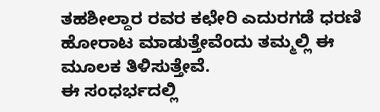ತಹಶೀಲ್ದಾರ ರವರ ಕಛೇರಿ ಎದುರಗಡೆ ಧರಣಿ ಹೋರಾಟ ಮಾಡುತ್ತೇವೆಂದು ತಮ್ಮಲ್ಲಿ ಈ ಮೂಲಕ ತಿಳಿಸುತ್ತೇವೆ.
ಈ ಸಂಧರ್ಭದಲ್ಲಿ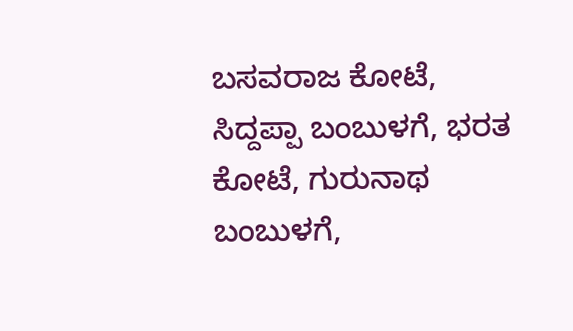ಬಸವರಾಜ ಕೋಟೆ, ಸಿದ್ದಪ್ಪಾ ಬಂಬುಳಗೆ, ಭರತ ಕೋಟೆ, ಗುರುನಾಥ ಬಂಬುಳಗೆ,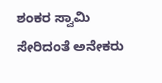ಶಂಕರ ಸ್ವಾಮಿ ಸೇರಿದಂತೆ ಅನೇಕರು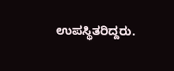ಉಪಸ್ಥಿತರಿದ್ದರು.